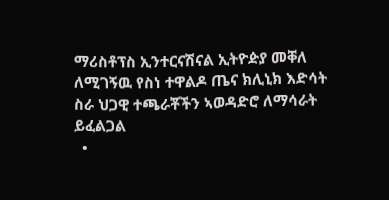ማሪስቶፕስ ኢንተርናሽናል ኢትዮዽያ መቐለ ለሚገኝዉ የስነ ተዋልዶ ጤና ክሊኒክ እድሳት ስራ ህጋዊ ተጫራቾችን ኣወዳድሮ ለማሳራት ይፈልጋል
  •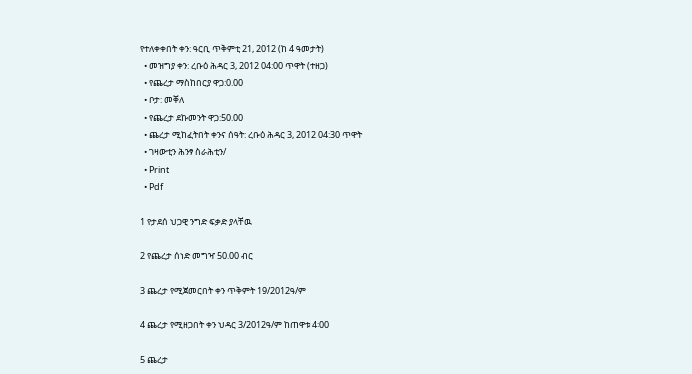የተለቀቀበት ቀን: ዓርቢ ጥቅምቲ 21, 2012 (ከ 4 ዓመታት)
  • መዝግያ ቀን: ረቡዕ ሕዳር 3, 2012 04:00 ጥዋት (ተዘጋ)
  • የጨረታ ማስከበርያ ዋጋ:0.00
  • ቦታ: መቐለ
  • የጨረታ ደኩመንት ዋጋ:50.00
  • ጨረታ ሚከፈትበት ቀንና ሰዓት: ረቡዕ ሕዳር 3, 2012 04:30 ጥዋት
  • ገዛውቲን ሕንፃ ስራሕቲን/
  • Print
  • Pdf

1 የታደሰ ህጋዊ ንግድ ፍቃድ ያላቸዉ

2 የጨረታ ሰነድ መግዣ 50.00 ብር

3 ጨረታ የሚጀመርበት ቀን ጥቅምት 19/2012ዓ/ም

4 ጨረታ የሚዘጋበት ቀን ህዳር 3/2012ዓ/ም ከጠዋቱ 4፡00

5 ጨረታ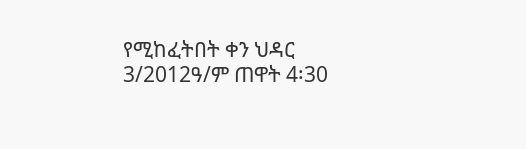የሚከፈትበት ቀን ህዳር 3/2012ዓ/ም ጠዋት 4፡30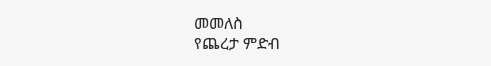መመለስ
የጨረታ ምድብ